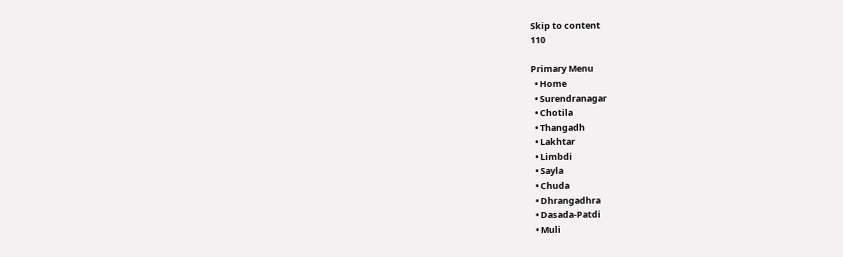Skip to content
110

Primary Menu
  • Home
  • Surendranagar
  • Chotila
  • Thangadh
  • Lakhtar
  • Limbdi
  • Sayla
  • Chuda
  • Dhrangadhra
  • Dasada-Patdi
  • Muli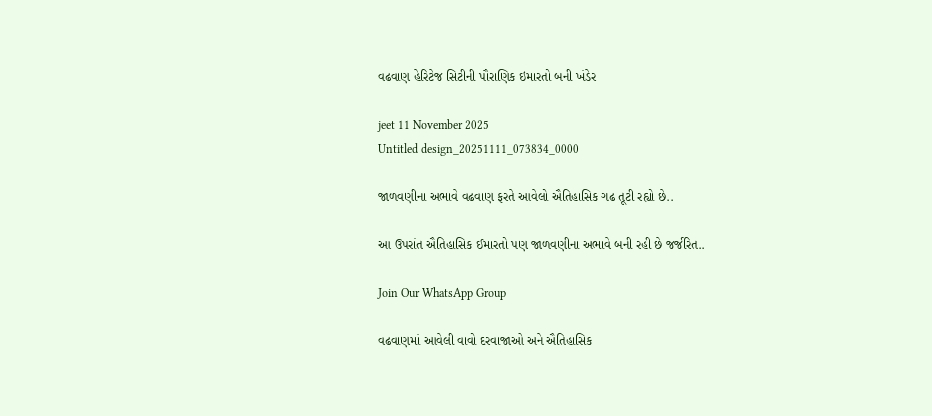વઢવાણ હેરિટેજ સિટીની પૌરાણિક ઇમારતો બની ખંડેર

jeet 11 November 2025
Untitled design_20251111_073834_0000

જાળવણીના અભાવે વઢવાણ ફરતે આવેલો ઐતિહાસિક ગઢ તૂટી રહ્યો છે..

આ ઉપરાંત ઐતિહાસિક ઈમારતો પણ જાળવણીના અભાવે બની રહી છે જર્જરિત..

Join Our WhatsApp Group

વઢવાણમાં આવેલી વાવો દરવાજાઓ અને ઐતિહાસિક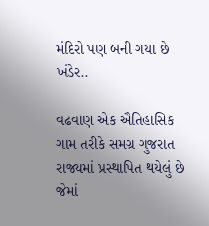મંદિરો પણ બની ગયા છે ખંડેર..

વઢવાણ એક ઐતિહાસિક ગામ તરીકે સમગ્ર ગુજરાત રાજ્યમાં પ્રસ્થાપિત થયેલું છે જેમાં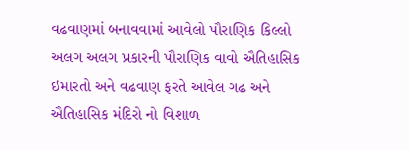વઢવાણમાં બનાવવામાં આવેલો પૌરાણિક કિલ્લો અલગ અલગ પ્રકારની પૌરાણિક વાવો ઐતિહાસિક ઇમારતો અને વઢવાણ ફરતે આવેલ ગઢ અને ઐતિહાસિક મંદિરો નો વિશાળ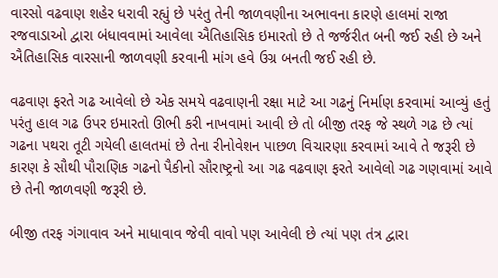વારસો વઢવાણ શહેર ધરાવી રહ્યું છે પરંતુ તેની જાળવણીના અભાવના કારણે હાલમાં રાજા રજવાડાઓ દ્વારા બંધાવવામાં આવેલા ઐતિહાસિક ઇમારતો છે તે જર્જરીત બની જઈ રહી છે અને ઐતિહાસિક વારસાની જાળવણી કરવાની માંગ હવે ઉગ્ર બનતી જઈ રહી છે.

વઢવાણ ફરતે ગઢ આવેલો છે એક સમયે વઢવાણની રક્ષા માટે આ ગઢનું નિર્માણ કરવામાં આવ્યું હતું પરંતુ હાલ ગઢ ઉપર ઇમારતો ઊભી કરી નાખવામાં આવી છે તો બીજી તરફ જે સ્થળે ગઢ છે ત્યાં ગઢના પથરા તૂટી ગયેલી હાલતમાં છે તેના રીનોવેશન પાછળ વિચારણા કરવામાં આવે તે જરૂરી છે કારણ કે સૌથી પૌરાણિક ગઢનો પૈકીનો સૌરાષ્ટ્રનો આ ગઢ વઢવાણ ફરતે આવેલો ગઢ ગણવામાં આવે છે તેની જાળવણી જરૂરી છે.

બીજી તરફ ગંગાવાવ અને માધાવાવ જેવી વાવો પણ આવેલી છે ત્યાં પણ તંત્ર દ્વારા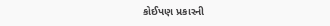કોઈપણ પ્રકારની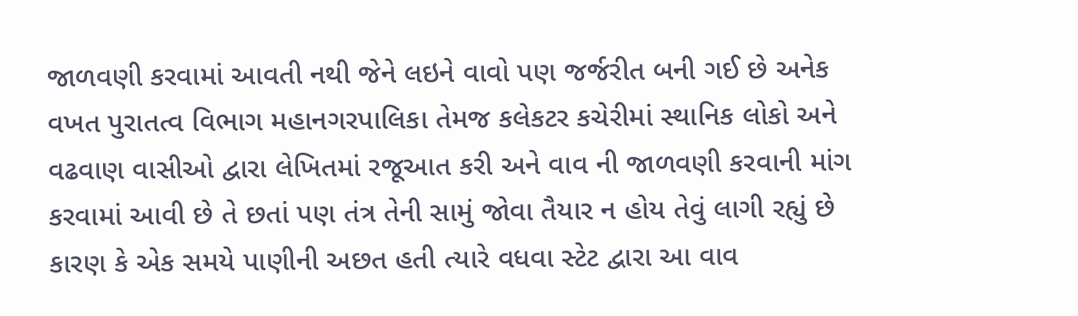જાળવણી કરવામાં આવતી નથી જેને લઇને વાવો પણ જર્જરીત બની ગઈ છે અનેક વખત પુરાતત્વ વિભાગ મહાનગરપાલિકા તેમજ કલેકટર કચેરીમાં સ્થાનિક લોકો અને વઢવાણ વાસીઓ દ્વારા લેખિતમાં રજૂઆત કરી અને વાવ ની જાળવણી કરવાની માંગ કરવામાં આવી છે તે છતાં પણ તંત્ર તેની સામું જોવા તૈયાર ન હોય તેવું લાગી રહ્યું છે કારણ કે એક સમયે પાણીની અછત હતી ત્યારે વધવા સ્ટેટ દ્વારા આ વાવ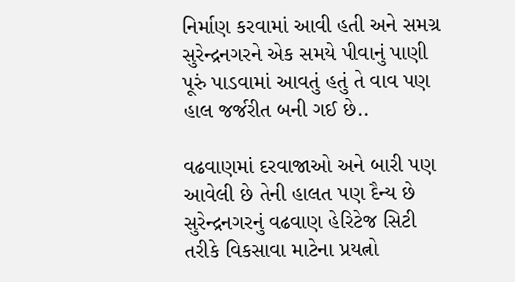નિર્માણ કરવામાં આવી હતી અને સમગ્ર સુરેન્દ્રનગરને એક સમયે પીવાનું પાણી પૂરું પાડવામાં આવતું હતું તે વાવ પણ હાલ જર્જરીત બની ગઈ છે..

વઢવાણમાં દરવાજાઓ અને બારી પણ આવેલી છે તેની હાલત પણ દૈન્ય છે સુરેન્દ્રનગરનું વઢવાણ હેરિટેજ સિટી તરીકે વિકસાવા માટેના પ્રયત્નો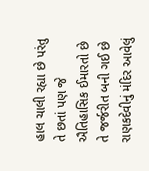હાલ ચાલી રહ્યા છે પરંતુ તે છતાં પણ જે ઐતિહાસિક ઈમારતો છે તે જર્જરીત બની ગઈ છે રાણકદેવીનું મંદિર આવેલું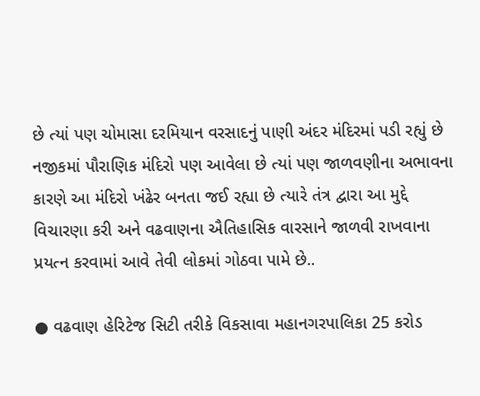છે ત્યાં પણ ચોમાસા દરમિયાન વરસાદનું પાણી અંદર મંદિરમાં પડી રહ્યું છે નજીકમાં પૌરાણિક મંદિરો પણ આવેલા છે ત્યાં પણ જાળવણીના અભાવના કારણે આ મંદિરો ખંઢેર બનતા જઈ રહ્યા છે ત્યારે તંત્ર દ્વારા આ મુદ્દે વિચારણા કરી અને વઢવાણના ઐતિહાસિક વારસાને જાળવી રાખવાના પ્રયત્ન કરવામાં આવે તેવી લોકમાં ગોઠવા પામે છે..

● વઢવાણ હેરિટેજ સિટી તરીકે વિકસાવા મહાનગરપાલિકા 25 કરોડ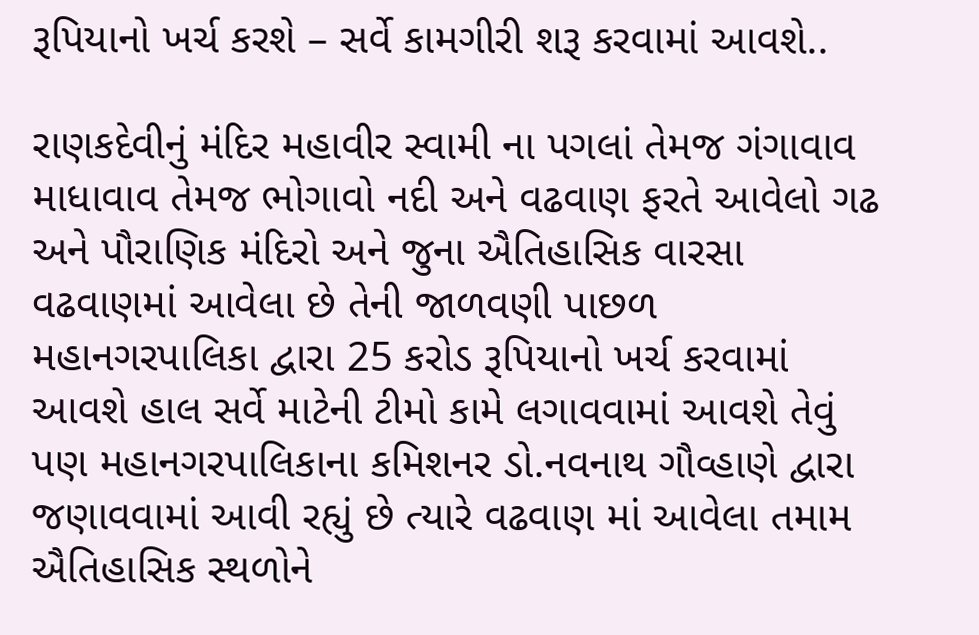રૂપિયાનો ખર્ચ કરશે – સર્વે કામગીરી શરૂ કરવામાં આવશે..

રાણકદેવીનું મંદિર મહાવીર સ્વામી ના પગલાં તેમજ ગંગાવાવ માધાવાવ તેમજ ભોગાવો નદી અને વઢવાણ ફરતે આવેલો ગઢ અને પૌરાણિક મંદિરો અને જુના ઐતિહાસિક વારસા વઢવાણમાં આવેલા છે તેની જાળવણી પાછળ મહાનગરપાલિકા દ્વારા 25 કરોડ રૂપિયાનો ખર્ચ કરવામાં આવશે હાલ સર્વે માટેની ટીમો કામે લગાવવામાં આવશે તેવું પણ મહાનગરપાલિકાના કમિશનર ડો.નવનાથ ગૌવ્હાણે દ્વારા જણાવવામાં આવી રહ્યું છે ત્યારે વઢવાણ માં આવેલા તમામ ઐતિહાસિક સ્થળોને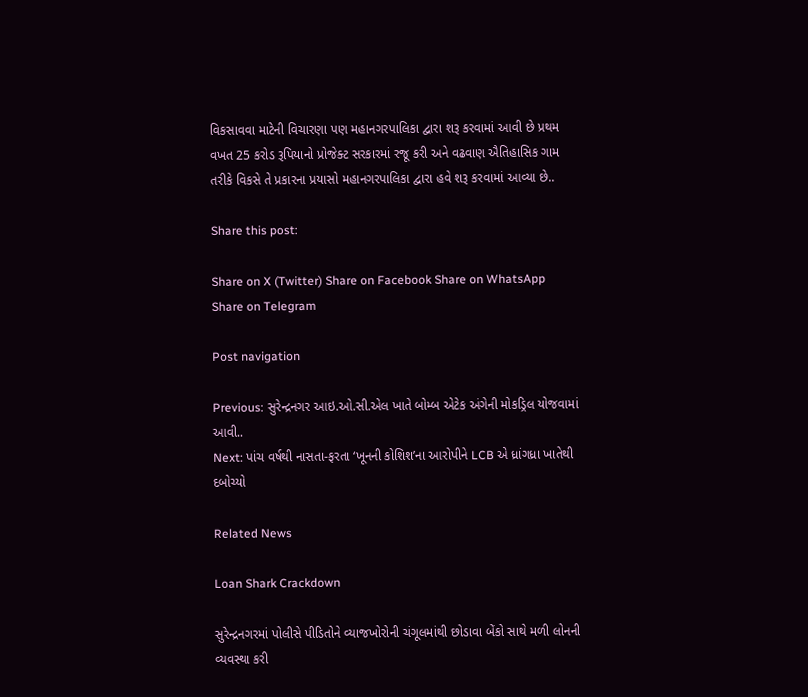વિકસાવવા માટેની વિચારણા પણ મહાનગરપાલિકા દ્વારા શરૂ કરવામાં આવી છે પ્રથમ વખત 25 કરોડ રૂપિયાનો પ્રોજેક્ટ સરકારમાં રજૂ કરી અને વઢવાણ ઐતિહાસિક ગામ તરીકે વિકસે તે પ્રકારના પ્રયાસો મહાનગરપાલિકા દ્વારા હવે શરૂ કરવામાં આવ્યા છે..

Share this post:

Share on X (Twitter) Share on Facebook Share on WhatsApp Share on Telegram

Post navigation

Previous: સુરેન્દ્રનગર આઇ.ઓ.સી.એલ ખાતે બોમ્બ એટેક અંગેની મોકડ્રિલ યોજવામાં આવી..
Next: પાંચ વર્ષથી નાસતા-ફરતા ‘ખૂનની કોશિશ’ના આરોપીને LCB એ ધ્રાંગધ્રા ખાતેથી દબોચ્યો

Related News

Loan Shark Crackdown

સુરેન્દ્રનગરમાં પોલીસે પીડિતોને વ્યાજખોરોની ચંગૂલમાંથી છોડાવા બેંકો સાથે મળી લોનની વ્યવસ્થા કરી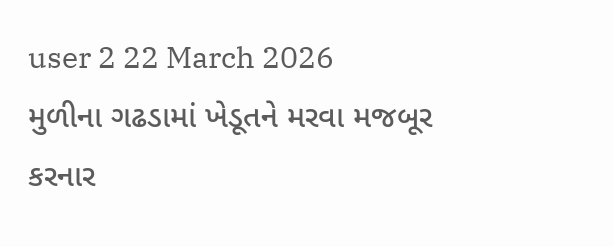user 2 22 March 2026
મુળીના ગઢડામાં ખેડૂતને મરવા મજબૂર કરનાર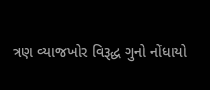ત્રણ વ્યાજખોર વિરૂદ્ધ ગુનો નોંધાયો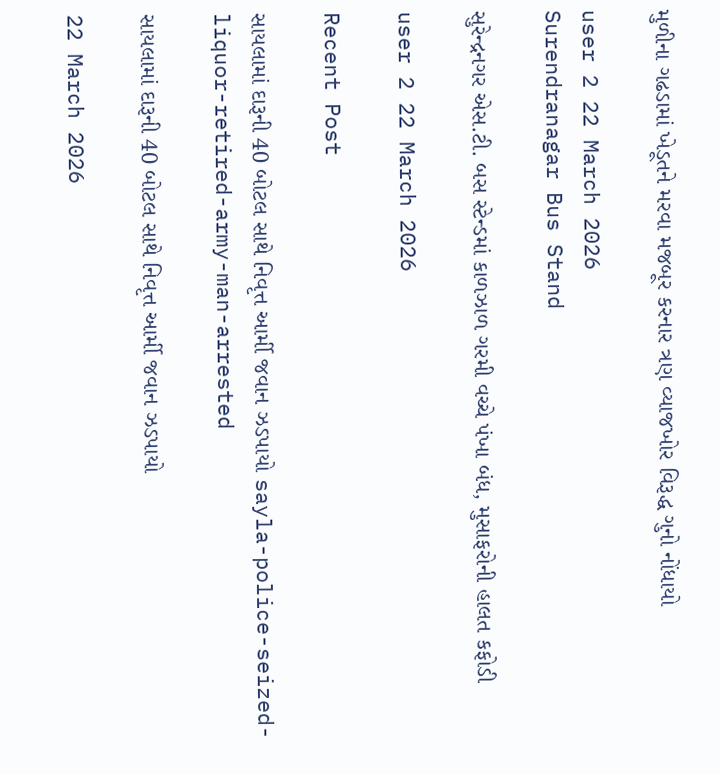મુળીના ગઢડામાં ખેડૂતને મરવા મજબૂર કરનાર ત્રણ વ્યાજખોર વિરૂદ્ધ ગુનો નોંધાયો

user 2 22 March 2026
Surendranagar Bus Stand

સુરેન્દ્રનગર એસ.ટી. બસ સ્ટેન્ડમાં કાળઝાળ ગરમી વચ્ચે પંખા બંધ, મુસાફરોની હાલત કફોડી

user 2 22 March 2026

Recent Post

સાયલામાં દારૂની 40 બોટલ સાથે નિવૃત્ત આર્મી જવાન ઝડપાયો sayla-police-seized-liquor-retired-army-man-arrested

સાયલામાં દારૂની 40 બોટલ સાથે નિવૃત્ત આર્મી જવાન ઝડપાયો

22 March 2026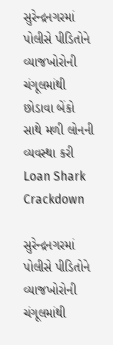સુરેન્દ્રનગરમાં પોલીસે પીડિતોને વ્યાજખોરોની ચંગૂલમાંથી છોડાવા બેંકો સાથે મળી લોનની વ્યવસ્થા કરી Loan Shark Crackdown

સુરેન્દ્રનગરમાં પોલીસે પીડિતોને વ્યાજખોરોની ચંગૂલમાંથી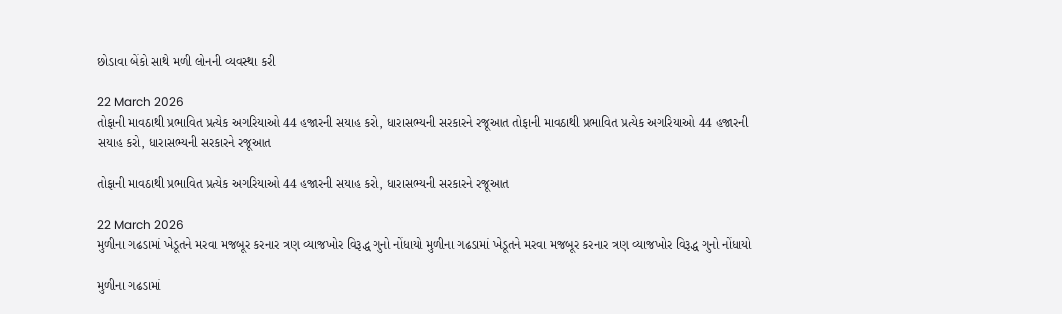છોડાવા બેંકો સાથે મળી લોનની વ્યવસ્થા કરી

22 March 2026
તોફાની માવઠાથી પ્રભાવિત પ્રત્યેક અગરિયાઓ 44 હજારની સયાહ કરો, ધારાસભ્યની સરકારને રજૂઆત તોફાની માવઠાથી પ્રભાવિત પ્રત્યેક અગરિયાઓ 44 હજારની સયાહ કરો, ધારાસભ્યની સરકારને રજૂઆત

તોફાની માવઠાથી પ્રભાવિત પ્રત્યેક અગરિયાઓ 44 હજારની સયાહ કરો, ધારાસભ્યની સરકારને રજૂઆત

22 March 2026
મુળીના ગઢડામાં ખેડૂતને મરવા મજબૂર કરનાર ત્રણ વ્યાજખોર વિરૂદ્ધ ગુનો નોંધાયો મુળીના ગઢડામાં ખેડૂતને મરવા મજબૂર કરનાર ત્રણ વ્યાજખોર વિરૂદ્ધ ગુનો નોંધાયો

મુળીના ગઢડામાં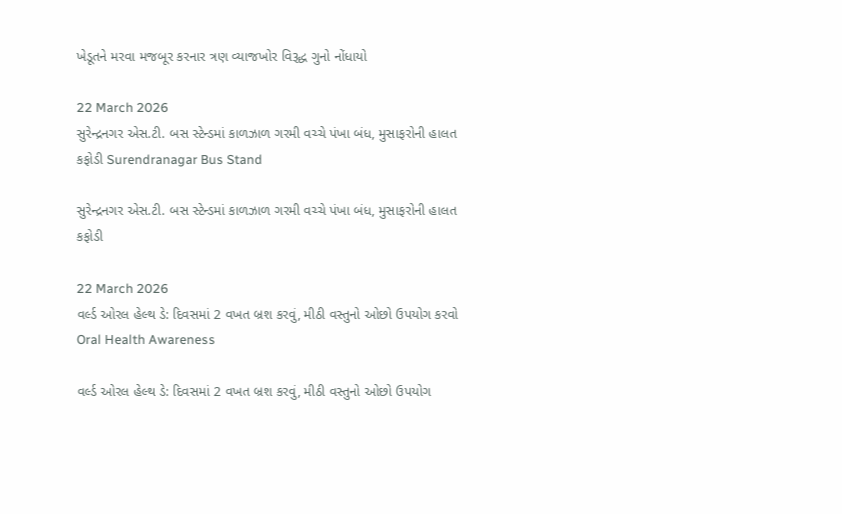ખેડૂતને મરવા મજબૂર કરનાર ત્રણ વ્યાજખોર વિરૂદ્ધ ગુનો નોંધાયો

22 March 2026
સુરેન્દ્રનગર એસ.ટી. બસ સ્ટેન્ડમાં કાળઝાળ ગરમી વચ્ચે પંખા બંધ, મુસાફરોની હાલત કફોડી Surendranagar Bus Stand

સુરેન્દ્રનગર એસ.ટી. બસ સ્ટેન્ડમાં કાળઝાળ ગરમી વચ્ચે પંખા બંધ, મુસાફરોની હાલત કફોડી

22 March 2026
વર્લ્ડ ઓરલ હેલ્થ ડે: દિવસમાં 2 વખત બ્રશ કરવું, મીઠી વસ્તુનો ઓછો ઉપયોગ કરવો Oral Health Awareness

વર્લ્ડ ઓરલ હેલ્થ ડે: દિવસમાં 2 વખત બ્રશ કરવું, મીઠી વસ્તુનો ઓછો ઉપયોગ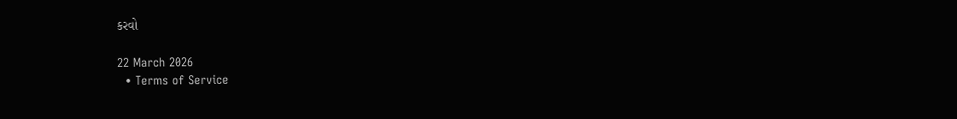કરવો

22 March 2026
  • Terms of Service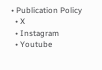• Publication Policy
  • X
  • Instagram
  • Youtube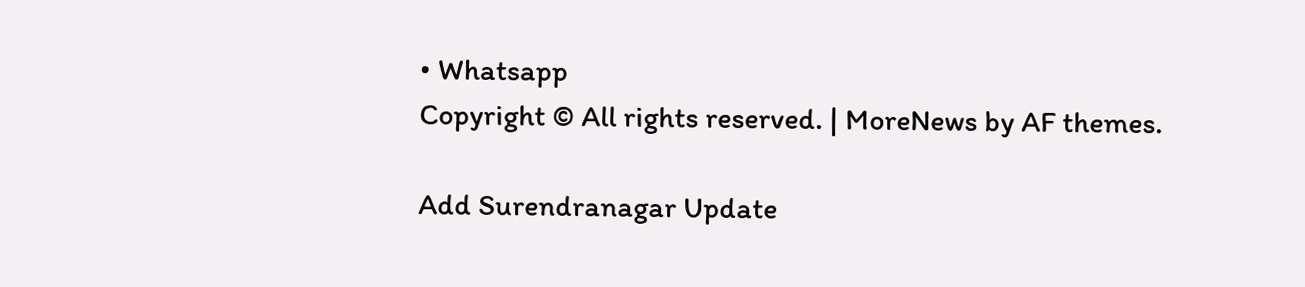• Whatsapp
Copyright © All rights reserved. | MoreNews by AF themes.

Add Surendranagar Update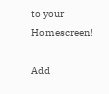to your Homescreen!

Add